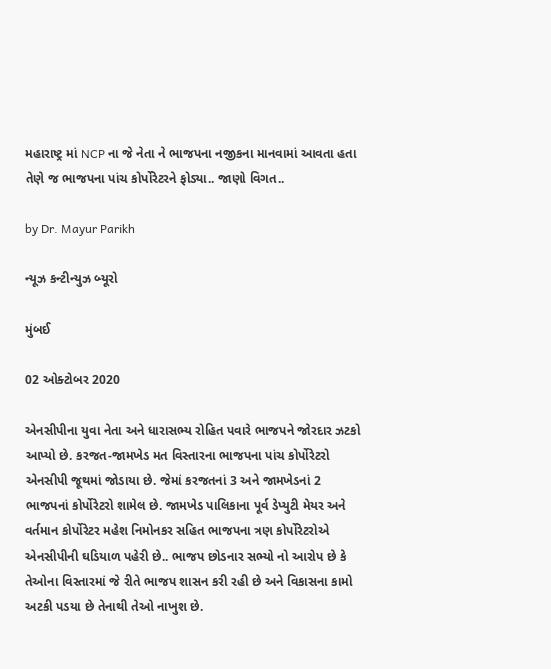મહારાષ્ટ્ર માં NCP ના જે નેતા ને ભાજપના નજીકના માનવામાં આવતા હતા તેણે જ ભાજપના પાંચ કોર્પોરેટરને ફોડ્યા.. જાણો વિગત..

by Dr. Mayur Parikh

ન્યૂઝ કન્ટીન્યુઝ બ્યૂરો

મુંબઈ

02 ઓક્ટોબર 2020

એનસીપીના યુવા નેતા અને ધારાસભ્ય રોહિત પવારે ભાજપને જોરદાર ઝટકો આપ્યો છે. કરજત-જામખેડ મત વિસ્તારના ભાજપના પાંચ કોર્પોરેટરો એનસીપી જૂથમાં જોડાયા છે. જેમાં કરજતનાં 3 અને જામખેડનાં 2 ભાજપનાં કોર્પોરેટરો શામેલ છે. જામખેડ પાલિકાના પૂર્વ ડેપ્યુટી મેયર અને વર્તમાન કોર્પોરેટર મહેશ નિમોનકર સહિત ભાજપના ત્રણ કોર્પોરેટરોએ એનસીપીની ઘડિયાળ પહેરી છે.. ભાજપ છોડનાર સભ્યો નો આરોપ છે કે તેઓના વિસ્તારમાં જે રીતે ભાજપ શાસન કરી રહી છે અને વિકાસના કામો અટકી પડયા છે તેનાથી તેઓ નાખુશ છે.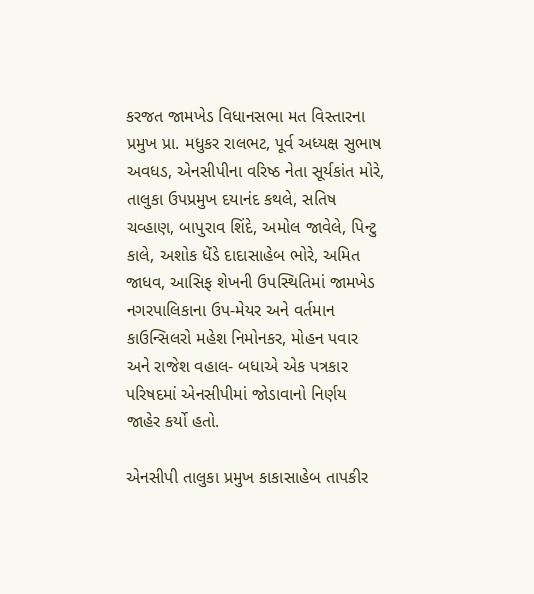કરજત જામખેડ વિધાનસભા મત વિસ્તારના પ્રમુખ પ્રા. મધુકર રાલભટ, પૂર્વ અધ્યક્ષ સુભાષ અવધડ, એનસીપીના વરિષ્ઠ નેતા સૂર્યકાંત મોરે, તાલુકા ઉપપ્રમુખ દયાનંદ કથલે, સતિષ ચવ્હાણ, બાપુરાવ શિંદે, અમોલ જાવેલે, પિન્ટુ કાલે, અશોક ધેંડે દાદાસાહેબ ભોરે, અમિત જાધવ, આસિફ શેખની ઉપસ્થિતિમાં જામખેડ નગરપાલિકાના ઉપ-મેયર અને વર્તમાન કાઉન્સિલરો મહેશ નિમોનકર, મોહન પવાર અને રાજેશ વહાલ- બધાએ એક પત્રકાર પરિષદમાં એનસીપીમાં જોડાવાનો નિર્ણય જાહેર કર્યો હતો.

એનસીપી તાલુકા પ્રમુખ કાકાસાહેબ તાપકીર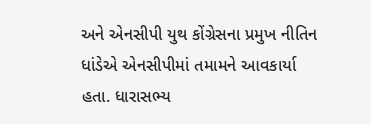અને એનસીપી યુથ કોંગ્રેસના પ્રમુખ નીતિન ધાંડેએ એનસીપીમાં તમામને આવકાર્યા હતા. ધારાસભ્ય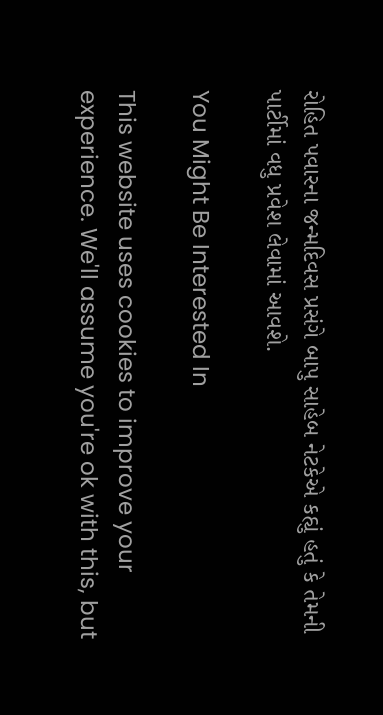રોહિત પવારના જન્મદિવસ પ્રસંગે બાપુ સાહેબ નેટકેએ કહ્યું હતું કે તેમની પાર્ટીમાં વધુ પ્રવેશ લેવામાં આવશે.

You Might Be Interested In

This website uses cookies to improve your experience. We'll assume you're ok with this, but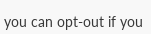you can opt-out if you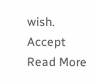wish. Accept Read More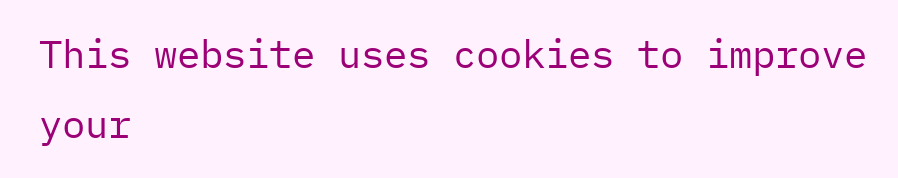This website uses cookies to improve your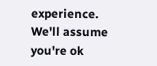experience. We'll assume you're ok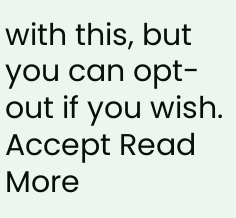with this, but you can opt-out if you wish. Accept Read More